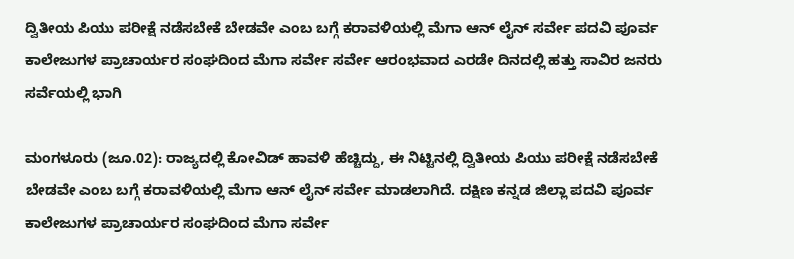ದ್ವಿತೀಯ ಪಿಯು ಪರೀಕ್ಷೆ ನಡೆಸಬೇಕೆ ಬೇಡವೇ ಎಂಬ ಬಗ್ಗೆ ಕರಾವಳಿಯಲ್ಲಿ ಮೆಗಾ ಆನ್ ಲೈನ್ ಸರ್ವೇ ಪದವಿ ಪೂರ್ವ ಕಾಲೇಜುಗಳ ಪ್ರಾಚಾರ್ಯರ ಸಂಘದಿಂದ ಮೆಗಾ ಸರ್ವೇ ಸರ್ವೇ ಆರಂಭವಾದ ಎರಡೇ ದಿನದಲ್ಲಿ ಹತ್ತು ಸಾವಿರ ಜನರು ಸರ್ವೆಯಲ್ಲಿ ಭಾಗಿ

ಮಂಗಳೂರು (ಜೂ.02): ರಾಜ್ಯದಲ್ಲಿ ಕೋವಿಡ್ ಹಾವಳಿ ಹೆಚ್ಚಿದ್ದು, ಈ ನಿಟ್ಟಿನಲ್ಲಿ ದ್ವಿತೀಯ ಪಿಯು ಪರೀಕ್ಷೆ ನಡೆಸಬೇಕೆ ಬೇಡವೇ ಎಂಬ ಬಗ್ಗೆ ಕರಾವಳಿಯಲ್ಲಿ ಮೆಗಾ ಆನ್ ಲೈನ್ ಸರ್ವೇ ಮಾಡಲಾಗಿದೆ. ದಕ್ಷಿಣ ಕನ್ನಡ ಜಿಲ್ಲಾ ಪದವಿ ಪೂರ್ವ ಕಾಲೇಜುಗಳ ಪ್ರಾಚಾರ್ಯರ ಸಂಘದಿಂದ ಮೆಗಾ ಸರ್ವೇ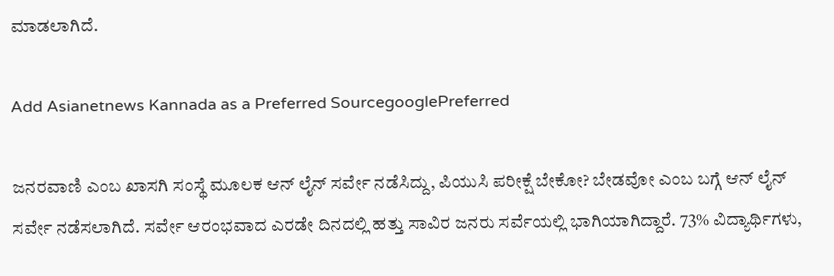ಮಾಡಲಾಗಿದೆ.

Add Asianetnews Kannada as a Preferred SourcegooglePreferred

ಜನರವಾಣಿ ಎಂಬ ಖಾಸಗಿ ಸಂಸ್ಥೆ ಮೂಲಕ ಆನ್ ಲೈನ್ ಸರ್ವೇ ನಡೆಸಿದ್ದು, ಪಿಯುಸಿ ಪರೀಕ್ಷೆ ಬೇಕೋ? ಬೇಡವೋ ಎಂಬ ಬಗ್ಗೆ ಆನ್ ಲೈನ್ ಸರ್ವೇ ನಡೆಸಲಾಗಿದೆ. ಸರ್ವೇ ಆರಂಭವಾದ ಎರಡೇ ದಿನದಲ್ಲಿ ಹತ್ತು ಸಾವಿರ ಜನರು ಸರ್ವೆಯಲ್ಲಿ ಭಾಗಿಯಾಗಿದ್ದಾರೆ. 73% ವಿದ್ಯಾರ್ಥಿಗಳು,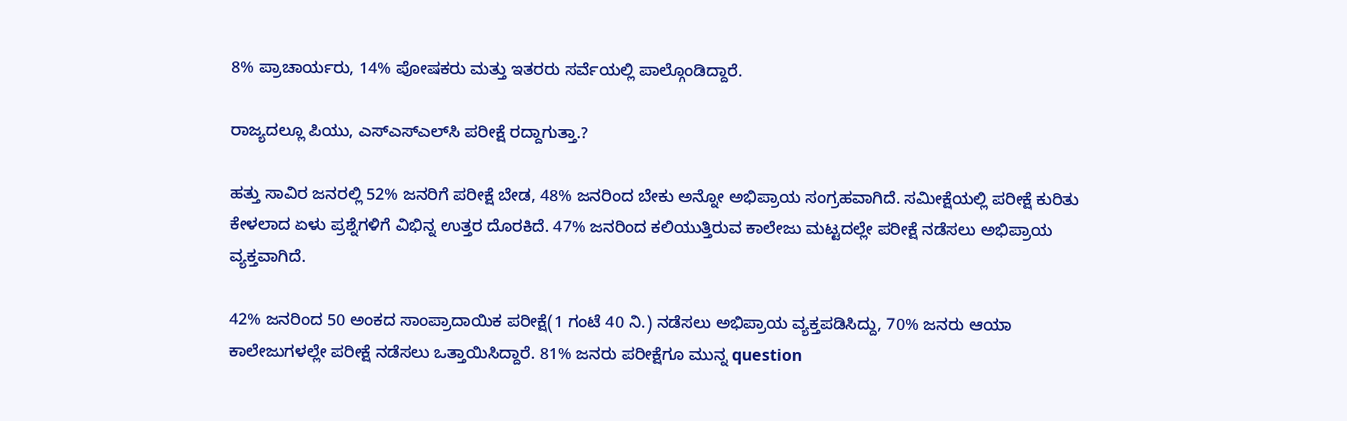8% ಪ್ರಾಚಾರ್ಯರು, 14% ಪೋಷಕರು ಮತ್ತು ಇತರರು ಸರ್ವೆಯಲ್ಲಿ ಪಾಲ್ಗೊಂಡಿದ್ದಾರೆ.

ರಾಜ್ಯದಲ್ಲೂ ಪಿಯು, ಎಸ್‌ಎಸ್‌ಎಲ್‌ಸಿ ಪರೀಕ್ಷೆ ರದ್ದಾಗುತ್ತಾ.?

ಹತ್ತು ಸಾವಿರ ಜನರಲ್ಲಿ 52% ಜನರಿಗೆ ಪರೀಕ್ಷೆ ಬೇಡ, 48% ಜನರಿಂದ ಬೇಕು ಅನ್ನೋ ಅಭಿಪ್ರಾಯ ಸಂಗ್ರಹವಾಗಿದೆ. ಸಮೀಕ್ಷೆಯಲ್ಲಿ ಪರೀಕ್ಷೆ ಕುರಿತು ಕೇಳಲಾದ ಏಳು ಪ್ರಶ್ನೆಗಳಿಗೆ ವಿಭಿನ್ನ ಉತ್ತರ ದೊರಕಿದೆ. 47% ಜನರಿಂದ ಕಲಿಯುತ್ತಿರುವ ಕಾಲೇಜು ಮಟ್ಟದಲ್ಲೇ ಪರೀಕ್ಷೆ ನಡೆಸಲು ಅಭಿಪ್ರಾಯ ವ್ಯಕ್ತವಾಗಿದೆ.

42% ಜನರಿಂದ 50 ಅಂಕದ ಸಾಂಪ್ರಾದಾಯಿಕ ಪರೀಕ್ಷೆ(1 ಗಂಟೆ 40 ನಿ.) ನಡೆಸಲು ಅಭಿಪ್ರಾಯ ವ್ಯಕ್ತಪಡಿಸಿದ್ದು, 70% ಜನರು ಆಯಾ ಕಾಲೇಜುಗಳಲ್ಲೇ ಪರೀಕ್ಷೆ ನಡೆಸಲು ಒತ್ತಾಯಿಸಿದ್ದಾರೆ. 81% ಜನರು ಪರೀಕ್ಷೆಗೂ ಮುನ್ನ question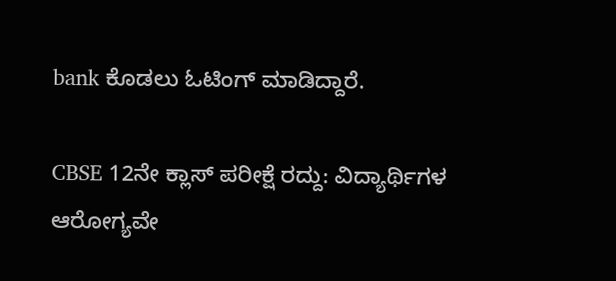bank ಕೊಡಲು ಓಟಿಂಗ್ ಮಾಡಿದ್ದಾರೆ.

CBSE 12ನೇ ಕ್ಲಾಸ್ ಪರೀಕ್ಷೆ ರದ್ದು: ವಿದ್ಯಾರ್ಥಿಗಳ ಆರೋಗ್ಯವೇ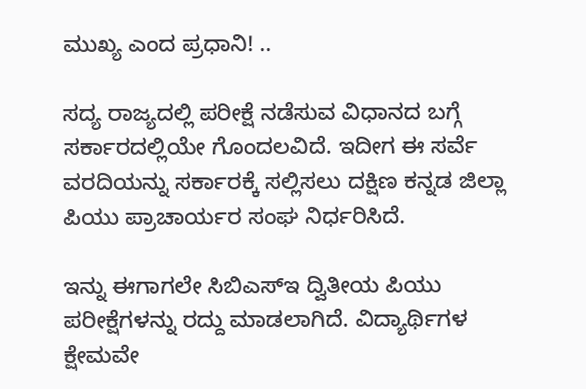ಮುಖ್ಯ ಎಂದ ಪ್ರಧಾನಿ! ..

ಸದ್ಯ ರಾಜ್ಯದಲ್ಲಿ ಪರೀಕ್ಷೆ ನಡೆಸುವ ವಿಧಾನದ ಬಗ್ಗೆ ಸರ್ಕಾರದಲ್ಲಿಯೇ ಗೊಂದಲವಿದೆ. ಇದೀಗ ಈ ಸರ್ವೆ ವರದಿಯನ್ನು ಸರ್ಕಾರಕ್ಕೆ ಸಲ್ಲಿಸಲು ದಕ್ಷಿಣ ಕನ್ನಡ ಜಿಲ್ಲಾ ಪಿಯು ಪ್ರಾಚಾರ್ಯರ ಸಂಘ ನಿರ್ಧರಿಸಿದೆ.

ಇನ್ನು ಈಗಾಗಲೇ ಸಿಬಿಎಸ್‌ಇ ದ್ವಿತೀಯ ಪಿಯು ಪರೀಕ್ಷೆಗಳನ್ನು ರದ್ದು ಮಾಡಲಾಗಿದೆ. ವಿದ್ಯಾರ್ಥಿಗಳ ಕ್ಷೇಮವೇ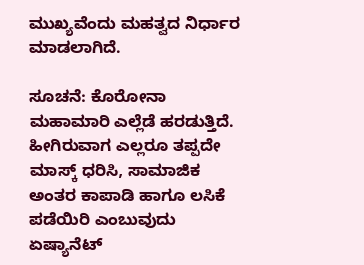ಮುಖ್ಯವೆಂದು ಮಹತ್ವದ ನಿರ್ಧಾರ ಮಾಡಲಾಗಿದೆ.

ಸೂಚನೆ: ಕೊರೋನಾ ಮಹಾಮಾರಿ ಎಲ್ಲೆಡೆ ಹರಡುತ್ತಿದೆ. ಹೀಗಿರುವಾಗ ಎಲ್ಲರೂ ತಪ್ಪದೇ ಮಾಸ್ಕ್ ಧರಿಸಿ, ಸಾಮಾಜಿಕ ಅಂತರ ಕಾಪಾಡಿ ಹಾಗೂ ಲಸಿಕೆ ಪಡೆಯಿರಿ ಎಂಬುವುದು ಏಷ್ಯಾನೆಟ್‌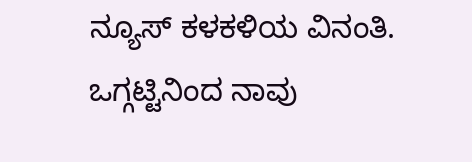ನ್ಯೂಸ್‌ ಕಳಕಳಿಯ ವಿನಂತಿ. ಒಗ್ಗಟ್ಟಿನಿಂದ ನಾವು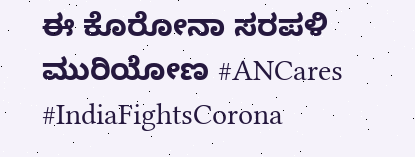ಈ ಕೊರೋನಾ ಸರಪಳಿ ಮುರಿಯೋಣ #ANCares #IndiaFightsCorona